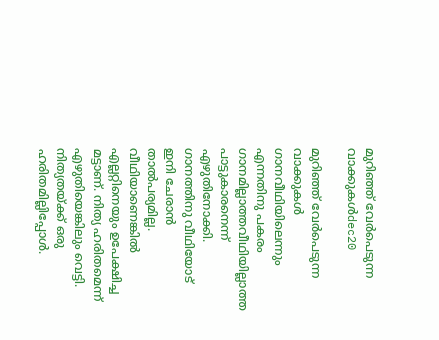മുറിഞ്ഞ്‌ വേര്‍പെടുന്ന വാക്കുകള്‍dec20

മുറിഞ്ഞ്‌ വേര്‍പെടുന്ന വാക്കുകള്‍ ഗാനവീഥിയിലെന്നും എന്നതിനു പകരം ഗാനമില്ലാത്തവീഥിയില്ലാത്ത പാട്ടുകാരനെന്ന് എഴുതിനോക്കി. ഗാനത്തിനു വീഥിയോട്‌ ഇനി ചേരാന്‍ താല്‍പര്യമില്ല. വീഥിയാണെങ്കില്‍ എല്ലറ്റിനെയും ഉപേക്ഷിച്ച മട്ടാണ്‌. നിത്യ ഹരിതമെന്ന് എഴുതിയെങ്കിലും വെട്ടി. നിത്യതയ്‌ക്ക്‌ ഒരു ഹരിതമില്ലിപ്പോള്‍.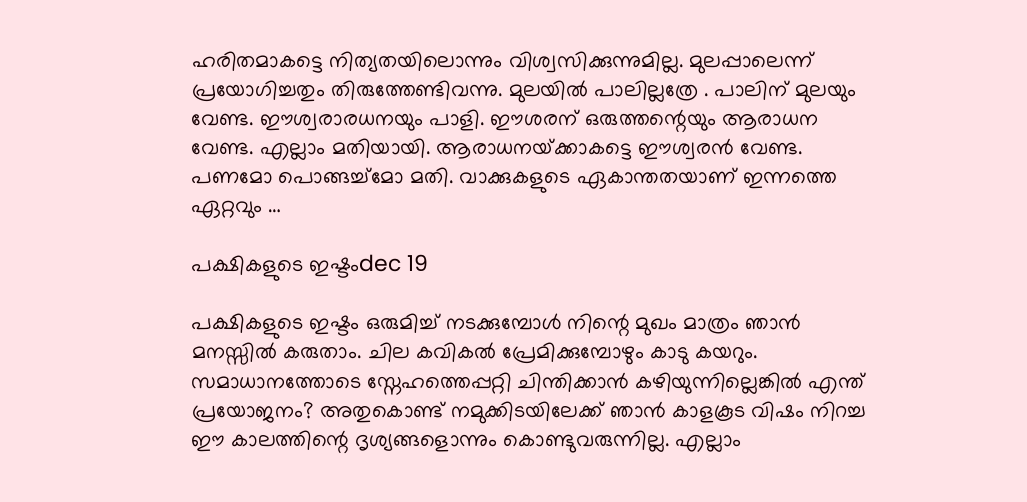ഹരിതമാകട്ടെ നിത്യതയിലൊന്നും വിശ്വസിക്കുന്നുമില്ല. മുലപ്പാലെന്ന് പ്രയോഗിച്ചതും തിരുത്തേണ്ടിവന്നു. മുലയില്‍ പാലില്ലത്രേ . പാലിന്‌ മുലയും വേണ്ട. ഈശ്വരാരധനയും പാളി. ഈശരന്‌ ഒരുത്തന്റെയും ആരാധന വേണ്ട. എല്ലാം മതിയായി. ആരാധനയ്‌ക്കാകട്ടെ ഈശ്വരന്‍ വേണ്ട. പണമോ പൊങ്ങച്ച്മോ മതി. വാക്കുകളുടെ ഏകാന്തതയാണ്‌ ഇന്നത്തെ ഏറ്റവും …

പക്ഷികളുടെ ഇഷ്ടംdec 19

പക്ഷികളുടെ ഇഷ്ടം ഒരുമിച്ച്‌ നടക്കുമ്പോള്‍ നിന്റെ മുഖം മാത്രം ഞാന്‍ മനസ്സില്‍ കരുതാം. ചില കവികല്‍ പ്രേമിക്കുമ്പോഴും കാടു കയറും. സമാധാനത്തോടെ സ്നേഹത്തെപ്പറ്റി ചിന്തിക്കാന്‍ കഴിയുന്നില്ലെങ്കില്‍ എന്ത്‌ പ്രയോജനം? അതുകൊണ്ട്‌ നമുക്കിടയിലേക്ക്‌ ഞാന്‍ കാളകൂട വിഷം നിറച്ച ഈ കാലത്തിന്റെ ദൃശ്യങ്ങളൊന്നും കൊണ്ടുവരുന്നില്ല. എല്ലാം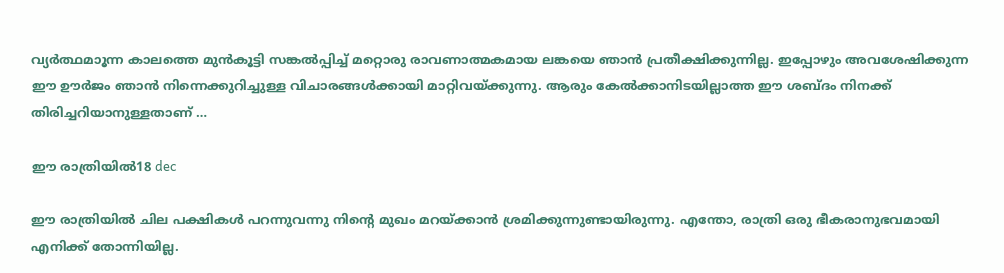വ്യര്‍ത്ഥമാൂന്ന കാലത്തെ മുന്‍കൂട്ടി സങ്കല്‍പ്പിച്ച്‌ മറ്റൊരു രാവണാത്മകമായ ലങ്കയെ ഞാന്‍ പ്രതീക്ഷിക്കുന്നില്ല. ഇപ്പോഴും അവശേഷിക്കുന്ന ഈ ഊര്‍ജം ഞാന്‍ നിന്നെക്കുറിച്ചുള്ള വിചാരങ്ങള്‍ക്കായി മാറ്റിവയ്ക്കുന്നു. ആരും കേല്‍ക്കാനിടയില്ലാത്ത ഈ ശബ്ദം നിനക്ക്‌ തിരിച്ചറിയാനുള്ളതാണ്‌ …

ഈ രാത്രിയില്‍18 dec

ഈ രാത്രിയില്‍ ചില പക്ഷികള്‍ പറന്നുവന്നു നിന്റെ മുഖം മറയ്‌ക്കാന്‍ ശ്രമിക്കുന്നുണ്ടായിരുന്നു. എന്തോ, രാത്രി ഒരു ഭീകരാനുഭവമായി എനിക്ക്‌ തോന്നിയില്ല.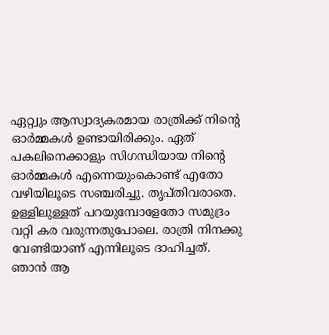ഏറ്റ്വും ആസ്വാദ്യകരമായ രാത്രിക്ക്‌ നിന്റെ ഓര്‍മ്മകള്‍ ഉണ്ടായിരിക്കും. ഏത്‌ പകലിനെക്കാളും സിഗന്ധിയായ നിന്റെ ഓര്‍മ്മകള്‍ എന്നെയുംകൊണ്ട്‌ എതോ വഴിയിലൂടെ സഞ്ചരിച്ചു. തൃപ്തിവരാതെ. ഉള്ളിലുള്ളത്‌ പറയുമ്പോളേതോ സമുദ്രം വറ്റി കര വരുന്നതുപോലെ. രാത്രി നിനക്കു വേണ്ടിയാണ്‌ എന്നിലൂടെ ദാഹിച്ചത്‌. ഞാന്‍ ആ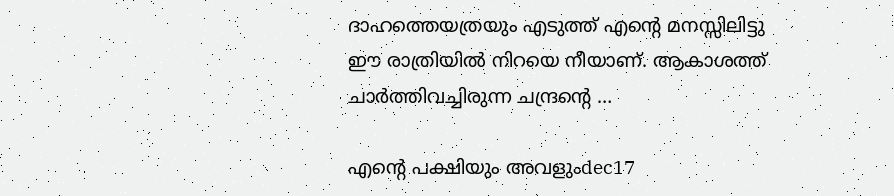ദാഹത്തെയത്രയും എടുത്ത്‌ എന്റെ മനസ്സിലിട്ടു ഈ രാത്രിയില്‍ നിറയെ നീയാണ്‌. ആകാശത്ത്‌ ചാര്‍ത്തിവച്ചിരുന്ന ചന്ദ്രന്റെ …

എന്റെ പക്ഷിയും അവളുംdec17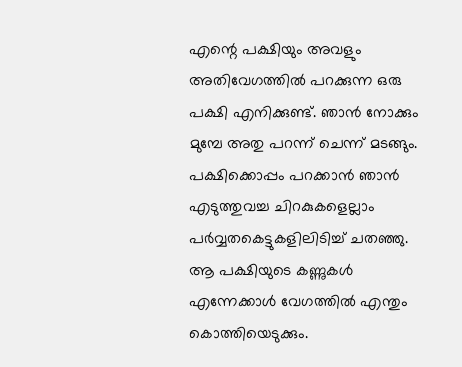എന്റെ പക്ഷിയും അവളും അതിവേഗത്തില്‍ പറക്കുന്ന ഒരു പക്ഷി എനിക്കുണ്ട്‌. ഞാന്‍ നോക്കും മുമ്പേ അതു പറന്ന് ചെന്ന് മടങ്ങും. പക്ഷിക്കൊപ്പം പറക്കാന്‍ ഞാന്‍ എടുത്തുവച്ച ചിറകുകളെല്ലാം പര്‍വ്വതകെട്ടുകളിലിടിച്ച്‌ ചതഞ്ഞു. ആ പക്ഷിയുടെ കണ്ണുകള്‍ എന്നേക്കാള്‍ വേഗത്തില്‍ എന്തും കൊത്തിയെടുക്കും.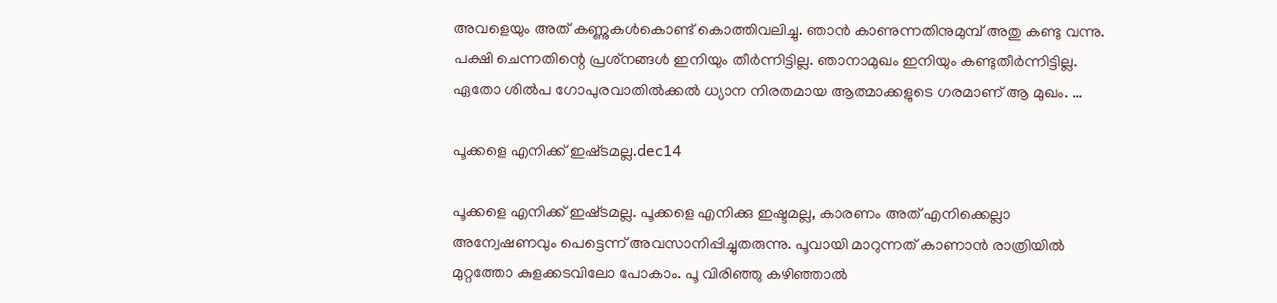അവളെയും അത്‌ കണ്ണുകള്‍കൊണ്ട്‌ കൊത്തിവലിച്ചു. ഞാന്‍ കാണുന്നതിനുമുമ്പ്‌ അതു കണ്ടു വന്നു. പക്ഷി ചെന്നതിന്റെ പ്രശ്‌നങ്ങള്‍ ഇനിയും തീര്‍ന്നിട്ടില്ല. ഞാനാമുഖം ഇനിയും കണ്ടുതീര്‍ന്നിട്ടില്ല. ഏതോ ശില്‍പ ഗോപുരവാതില്‍ക്കല്‍ ധ്യാന നിരതമായ ആത്മാക്കളുടെ ഗരമാണ്‌ ആ മുഖം. …

പൂക്കളെ എനിക്ക്‌ ഇഷ്‌ടമല്ല.dec14

പൂക്കളെ എനിക്ക്‌ ഇഷ്‌ടമല്ല. പൂക്കളെ എനിക്കു ഇഷ്ടമല്ല, കാരണം അത്‌ എനിക്കെല്ലാ അന്വേഷണവും പെട്ടെന്ന് അവസാനിപ്പിച്ചുതരുന്നു. പൂവായി മാറുന്നത്‌ കാണാന്‍ രാത്രിയില്‍ മുറ്റത്തോ കുളക്കടവിലോ പോകാം. പൂ വിരിഞ്ഞു കഴിഞ്ഞാല്‍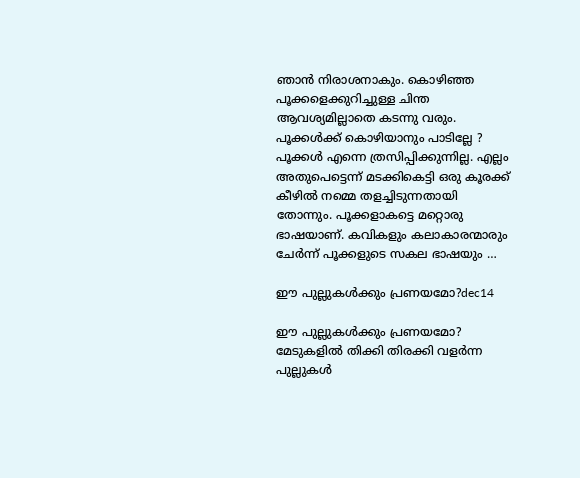ഞാന്‍ നിരാശനാകും. കൊഴിഞ്ഞ പൂക്കളെക്കുറിച്ചുള്ള ചിന്ത ആവശ്യമില്ലാതെ കടന്നു വരും. പൂക്കള്‍ക്ക്‌ കൊഴിയാനും പാടില്ലേ ? പൂക്കള്‍ എന്നെ ത്രസിപ്പിക്കുന്നില്ല. എല്ലം അതുപെട്ടെന്ന് മടക്കികെട്ടി ഒരു കൂരക്ക്‌ കീഴില്‍ നമ്മെ തളച്ചിടുന്നതായി തോന്നും. പൂക്കളാകട്ടെ മറ്റൊരു ഭാഷയാണ്‌. കവികളും കലാകാരന്മാരും ചേര്‍ന്ന് പൂക്കളുടെ സകല ഭാഷയും …

ഈ പുല്ലുകള്‍ക്കും പ്രണയമോ?dec14

ഈ പുല്ലുകള്‍ക്കും പ്രണയമോ? മേടുകളില്‍ തിക്കി തിരക്കി വളര്‍ന്ന പുല്ലുകള്‍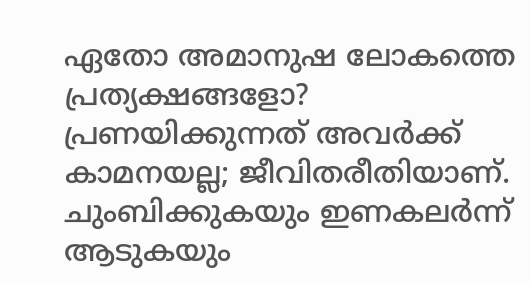ഏതോ അമാനുഷ ലോകത്തെ പ്രത്യക്ഷങ്ങളോ? പ്രണയിക്കുന്നത്‌ അവര്‍ക്ക്‌ കാമനയല്ല; ജീവിതരീതിയാണ്‌. ചുംബിക്കുകയും ഇണകലര്‍ന്ന് ആടുകയും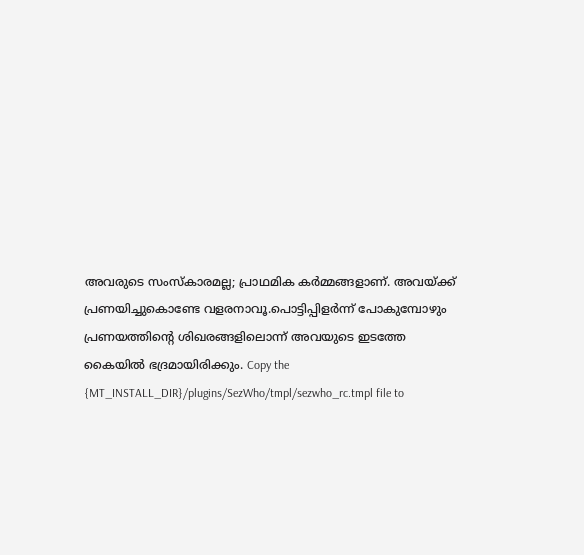അവരുടെ സംസ്കാരമല്ല; പ്രാഥമിക കര്‍മ്മങ്ങളാണ്‌. അവയ്‌ക്ക്‌ പ്രണയിച്ചുകൊണ്ടേ വളരനാവൂ.പൊട്ടിപ്പിളര്‍ന്ന് പോകുമ്പോഴും പ്രണയത്തിന്റെ ശിഖരങ്ങളിലൊന്ന് അവയുടെ ഇടത്തേ കൈയില്‍ ഭദ്രമായിരിക്കും. Copy the {MT_INSTALL_DIR}/plugins/SezWho/tmpl/sezwho_rc.tmpl file to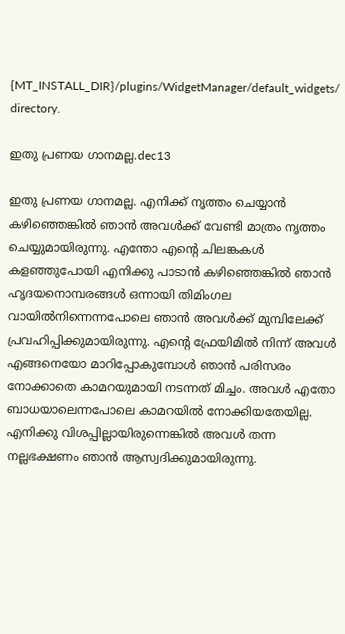{MT_INSTALL_DIR}/plugins/WidgetManager/default_widgets/ directory.

ഇതു പ്രണയ ഗാനമല്ല.dec13

ഇതു പ്രണയ ഗാനമല്ല. എനിക്ക്‌ നൃത്തം ചെയ്യാന്‍ കഴിഞ്ഞെങ്കില്‍ ഞാന്‍ അവള്‍ക്ക്‌ വേണ്ടി മാത്രം നൃത്തം ചെയ്യുമായിരുന്നു. എന്തോ എന്റെ ചിലങ്കകള്‍ കളഞ്ഞുപോയി എനിക്കു പാടാന്‍ കഴിഞ്ഞെങ്കില്‍ ഞാന്‍ ഹൃദയനൊമ്പരങ്ങള്‍ ഒന്നായി തിമിംഗല വായില്‍നിന്നെന്നപോലെ ഞാന്‍ അവള്‍ക്ക്‌ മുമ്പിലേക്ക്‌ പ്രവഹിപ്പിക്കുമായിരുന്നു. എന്റെ ഫ്രേയിമില്‍ നിന്ന് അവള്‍ എങ്ങനെയോ മാറിപ്പോകുമ്പോള്‍ ഞാന്‍ പരിസരം നോക്കാതെ കാമറയുമായി നടന്നത്‌ മിച്ചം. അവള്‍ എതോ ബാധയാലെന്നപോലെ കാമറയില്‍ നോക്കിയതേയില്ല. എനിക്കു വിശപ്പില്ലായിരുന്നെങ്കില്‍ അവള്‍ തന്ന നല്ലഭക്ഷണം ഞാന്‍ ആസ്വദിക്കുമായിരുന്നു.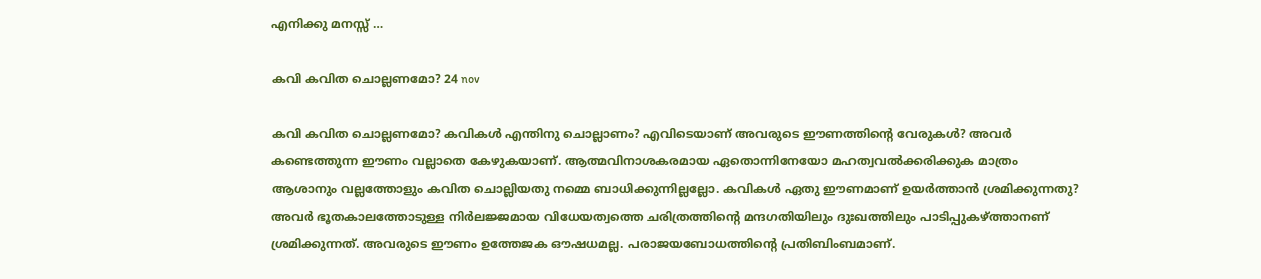എനിക്കു മനസ്സ്‌ …

കവി കവിത ചൊല്ലണമോ? 24 nov

കവി കവിത ചൊല്ലണമോ? കവികള്‍ എന്തിനു ചൊല്ലാണം? എവിടെയാണ്‌ അവരുടെ ഈണത്തിന്റെ വേരുകള്‍? അവര്‍ കണ്ടെത്തുന്ന ഈണം വല്ലാതെ കേഴുകയാണ്‌. ആത്മവിനാശകരമായ ഏതൊന്നിനേയോ മഹത്വവല്‍ക്കരിക്കുക മാത്രം ആശാനും വല്ലത്തോളും കവിത ചൊല്ലിയതു നമ്മെ ബാധിക്കുന്നില്ലല്ലോ. കവികള്‍ ഏതു ഈണമാണ്‌ ഉയര്‍ത്താന്‍ ശ്രമിക്കുന്നതു? അവര്‍ ഭൂതകാലത്തോടുള്ള നിര്‍ലജ്ജമായ വിധേയത്വത്തെ ചരിത്രത്തിന്റെ മന്ദഗതിയിലും ദുഃഖത്തിലും പാടിപ്പുകഴ്‌ത്താനണ്‌ ശ്രമിക്കുന്നത്‌. അവരുടെ ഈണം ഉത്തേജക ഔഷധമല്ല. പരാജയബോധത്തിന്റെ പ്രതിബിംബമാണ്‌.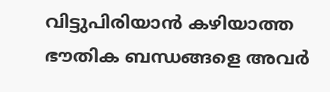വിട്ടുപിരിയാന്‍ കഴിയാത്ത ഭൗതിക ബന്ധങ്ങളെ അവര്‍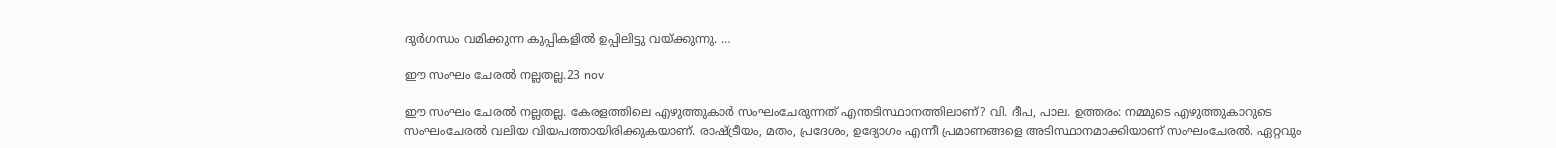ദുര്‍ഗന്ധം വമിക്കുന്ന കുപ്പികളില്‍ ഉപ്പിലിട്ടു വയ്‌ക്കുന്നു. …

ഈ സംഘം ചേരല്‍ നല്ലതല്ല.23 nov

ഈ സംഘം ചേരല്‍ നല്ലതല്ല. കേരളത്തിലെ എഴുത്തുകാര്‍ സംഘംചേരുന്നത്‌ എന്തടിസ്ഥാനത്തിലാണ്‌? വി. ദീപ, പാല. ഉത്തരം: നമ്മുടെ എഴുത്തുകാറുടെ സംഘംചേരല്‍ വലിയ വിയപത്തായിരിക്കുകയാണ്‌. രാഷ്‌ട്രീയം, മതം, പ്രദേശം, ഉദ്യോഗം എന്നീ പ്രമാണങ്ങളെ അടിസ്ഥാനമാക്കിയാണ്‌ സംഘംചേരല്‍. ഏറ്റവും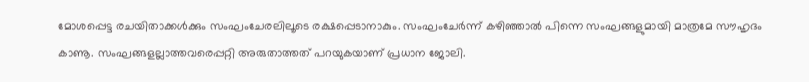മോശപ്പെട്ട രചയിതാക്കള്‍ക്കും സംഘംചേരലിലൂടെ രക്ഷപ്പെടാനാകും. സംഘംചേര്‍ന്ന് കഴിഞ്ഞാല്‍ പിന്നെ സംഘങ്ങളുമായി മാത്രമേ സൗഹൃദം കാണൂ. സംഘങ്ങളല്ലാത്തവരെപ്പറ്റി അരുതാത്തത്‌ പറയുകയാണ്‌ പ്രധാന ജോലി.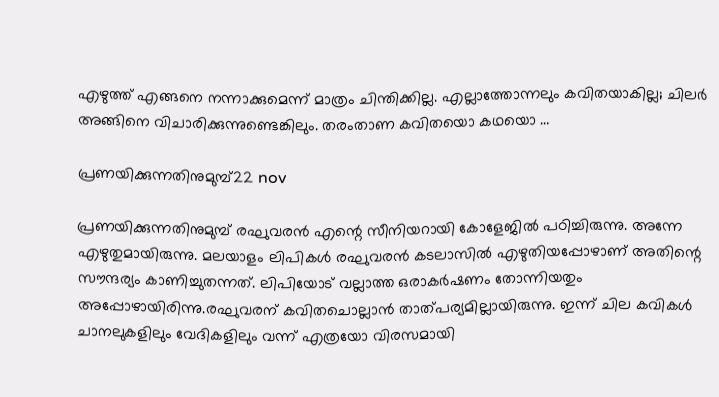എഴുത്ത്‌ എങ്ങനെ നന്നാക്കുമെന്ന് മാത്രം ചിന്തിക്കില്ല. എല്ലാത്തോന്നലും കവിതയാകില്ല; ചിലര്‍ അങ്ങിനെ വിചാരിക്കുന്നുണ്ടെങ്കിലും. തരംതാണ കവിതയൊ കഥയൊ …

പ്രണയിക്കുന്നതിനുമുമ്പ്‌22 nov

പ്രണയിക്കുന്നതിനുമുമ്പ്‌ രഘുവരന്‍ എന്റെ സീനിയറായി കോളേജില്‍ പഠിച്ചിരുന്നു. അന്നേ എഴുതുമായിരുന്നു. മലയാളം ലിപികള്‍ രഘുവരന്‍ കടലാസില്‍ എഴുതിയപ്പോഴാണ്‌ അതിന്റെ സൗന്ദര്യം കാണിച്ചുതന്നത്‌. ലിപിയോട്‌ വല്ലാത്ത ഒരാകര്‍ഷണം തോന്നിയതും അപ്പോഴായിരിന്നു.രഘുവരന്‌ കവിതചൊല്ലാന്‍ താത്‌പര്യമില്ലായിരുന്നു. ഇന്ന് ചില കവികള്‍ ചാനലുകളിലും വേദികളിലും വന്ന് എത്രയോ വിരസമായി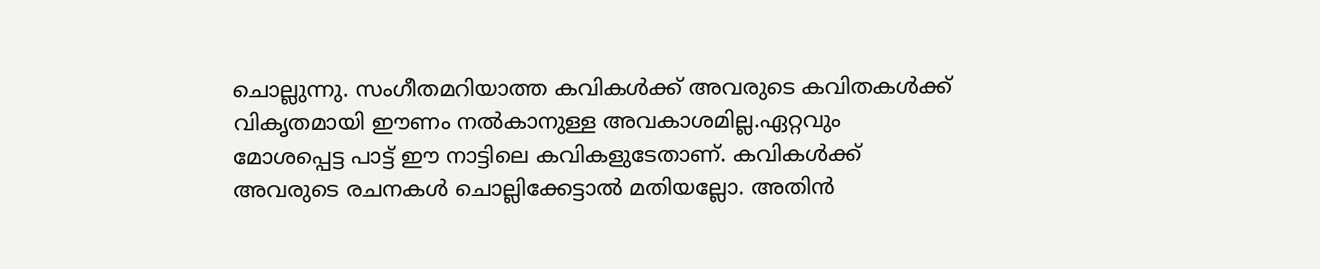ചൊല്ലുന്നു. സംഗീതമറിയാത്ത കവികള്‍ക്ക്‌ അവരുടെ കവിതകള്‍ക്ക്‌ വികൃതമായി ഈണം നല്‍കാനുള്ള അവകാശമില്ല.ഏറ്റവും മോശപ്പെട്ട പാട്ട്‌ ഈ നാട്ടിലെ കവികളുടേതാണ്‌. കവികള്‍ക്ക്‌ അവരുടെ രചനകള്‍ ചൊല്ലിക്കേട്ടാല്‍ മതിയല്ലോ. അതിന്‍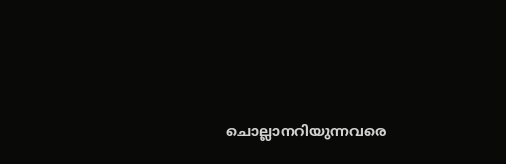ചൊല്ലാനറിയുന്നവരെ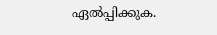ഏല്‍പ്പിക്കുക.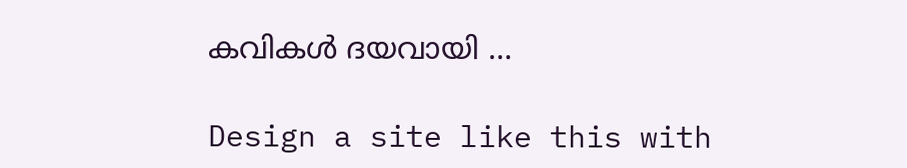കവികള്‍ ദയവായി …

Design a site like this with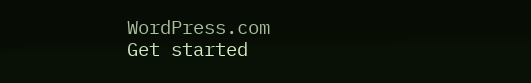WordPress.com
Get started